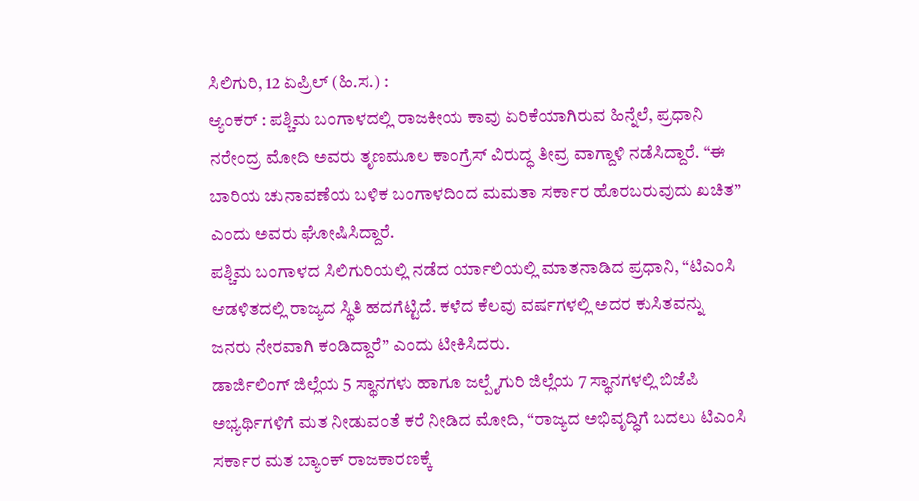ಸಿಲಿಗುರಿ, 12 ಏಪ್ರಿಲ್ (ಹಿ.ಸ.) :
ಆ್ಯಂಕರ್ : ಪಶ್ಚಿಮ ಬಂಗಾಳದಲ್ಲಿ ರಾಜಕೀಯ ಕಾವು ಏರಿಕೆಯಾಗಿರುವ ಹಿನ್ನೆಲೆ, ಪ್ರಧಾನಿ ನರೇಂದ್ರ ಮೋದಿ ಅವರು ತೃಣಮೂಲ ಕಾಂಗ್ರೆಸ್ ವಿರುದ್ಧ ತೀವ್ರ ವಾಗ್ದಾಳಿ ನಡೆಸಿದ್ದಾರೆ. “ಈ ಬಾರಿಯ ಚುನಾವಣೆಯ ಬಳಿಕ ಬಂಗಾಳದಿಂದ ಮಮತಾ ಸರ್ಕಾರ ಹೊರಬರುವುದು ಖಚಿತ” ಎಂದು ಅವರು ಘೋಷಿಸಿದ್ದಾರೆ.
ಪಶ್ಚಿಮ ಬಂಗಾಳದ ಸಿಲಿಗುರಿಯಲ್ಲಿ ನಡೆದ ರ್ಯಾಲಿಯಲ್ಲಿ ಮಾತನಾಡಿದ ಪ್ರಧಾನಿ, “ಟಿಎಂಸಿ ಆಡಳಿತದಲ್ಲಿ ರಾಜ್ಯದ ಸ್ಥಿತಿ ಹದಗೆಟ್ಟಿದೆ. ಕಳೆದ ಕೆಲವು ವರ್ಷಗಳಲ್ಲಿ ಅದರ ಕುಸಿತವನ್ನು ಜನರು ನೇರವಾಗಿ ಕಂಡಿದ್ದಾರೆ” ಎಂದು ಟೀಕಿಸಿದರು.
ಡಾರ್ಜಿಲಿಂಗ್ ಜಿಲ್ಲೆಯ 5 ಸ್ಥಾನಗಳು ಹಾಗೂ ಜಲ್ಪೈಗುರಿ ಜಿಲ್ಲೆಯ 7 ಸ್ಥಾನಗಳಲ್ಲಿ ಬಿಜೆಪಿ ಅಭ್ಯರ್ಥಿಗಳಿಗೆ ಮತ ನೀಡುವಂತೆ ಕರೆ ನೀಡಿದ ಮೋದಿ, “ರಾಜ್ಯದ ಅಭಿವೃದ್ಧಿಗೆ ಬದಲು ಟಿಎಂಸಿ ಸರ್ಕಾರ ಮತ ಬ್ಯಾಂಕ್ ರಾಜಕಾರಣಕ್ಕೆ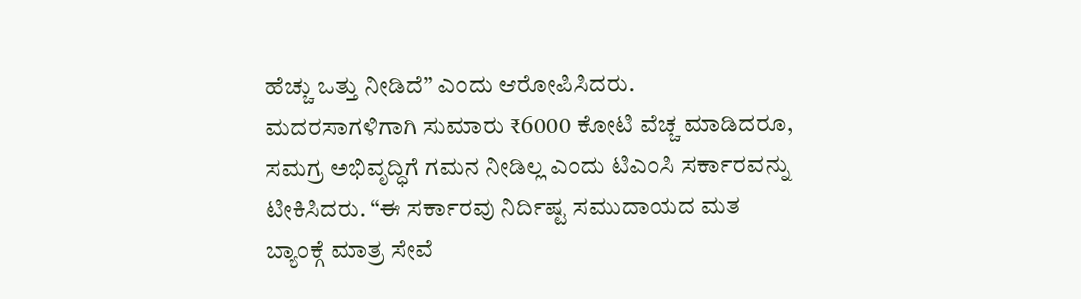ಹೆಚ್ಚು ಒತ್ತು ನೀಡಿದೆ” ಎಂದು ಆರೋಪಿಸಿದರು.
ಮದರಸಾಗಳಿಗಾಗಿ ಸುಮಾರು ₹6000 ಕೋಟಿ ವೆಚ್ಚ ಮಾಡಿದರೂ, ಸಮಗ್ರ ಅಭಿವೃದ್ಧಿಗೆ ಗಮನ ನೀಡಿಲ್ಲ ಎಂದು ಟಿಎಂಸಿ ಸರ್ಕಾರವನ್ನು ಟೀಕಿಸಿದರು. “ಈ ಸರ್ಕಾರವು ನಿರ್ದಿಷ್ಟ ಸಮುದಾಯದ ಮತ ಬ್ಯಾಂಕ್ಗೆ ಮಾತ್ರ ಸೇವೆ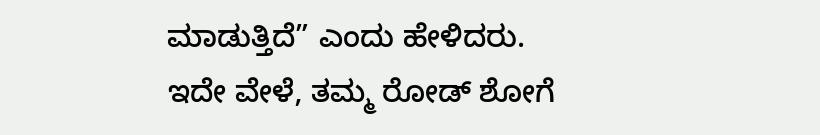ಮಾಡುತ್ತಿದೆ” ಎಂದು ಹೇಳಿದರು.
ಇದೇ ವೇಳೆ, ತಮ್ಮ ರೋಡ್ ಶೋಗೆ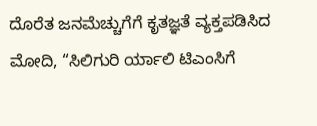ದೊರೆತ ಜನಮೆಚ್ಚುಗೆಗೆ ಕೃತಜ್ಞತೆ ವ್ಯಕ್ತಪಡಿಸಿದ ಮೋದಿ, “ಸಿಲಿಗುರಿ ರ್ಯಾಲಿ ಟಿಎಂಸಿಗೆ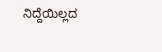ನಿದ್ದೆಯಿಲ್ಲದ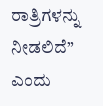ರಾತ್ರಿಗಳನ್ನು ನೀಡಲಿದೆ” ಎಂದು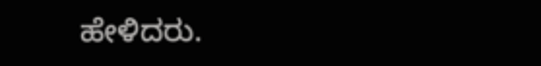ಹೇಳಿದರು.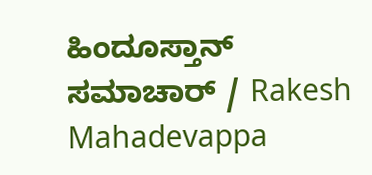ಹಿಂದೂಸ್ತಾನ್ ಸಮಾಚಾರ್ / Rakesh Mahadevappa